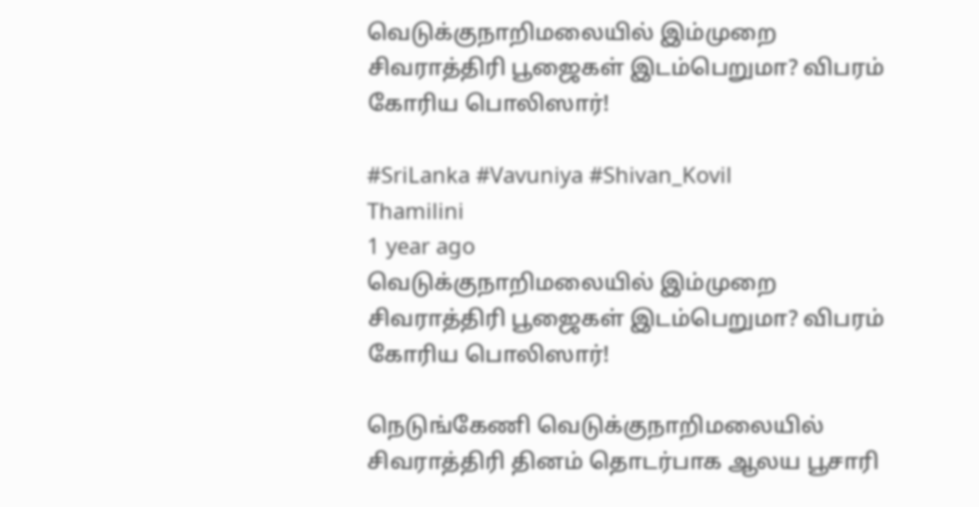வெடுக்குநாறிமலையில் இம்முறை சிவராத்திரி பூஜைகள் இடம்பெறுமா? விபரம் கோரிய பொலிஸார்!

#SriLanka #Vavuniya #Shivan_Kovil
Thamilini
1 year ago
வெடுக்குநாறிமலையில் இம்முறை சிவராத்திரி பூஜைகள் இடம்பெறுமா? விபரம் கோரிய பொலிஸார்!

நெடுங்கேணி வெடுக்குநாறிமலையில் சிவராத்திரி தினம் தொடர்பாக ஆலய பூசாரி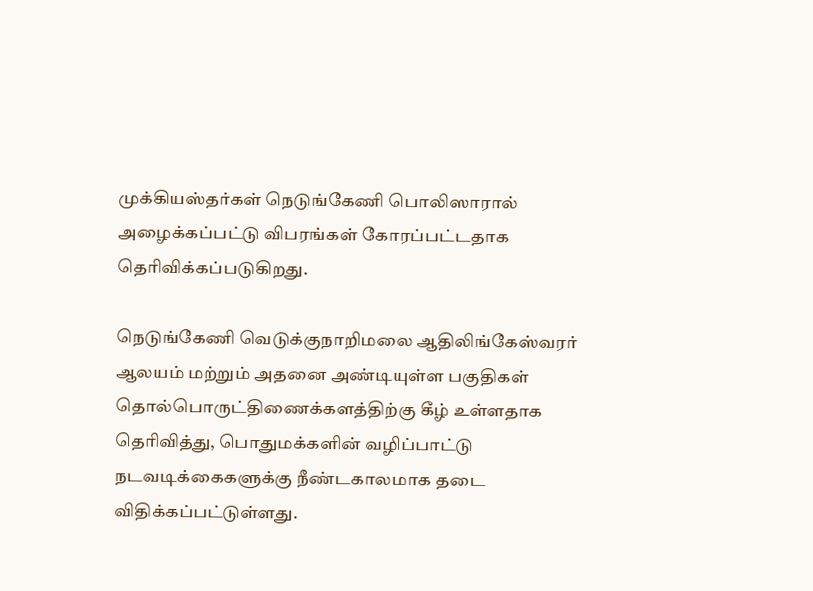முக்கியஸ்தர்கள் நெடுங்கேணி பொலிஸாரால் அழைக்கப்பட்டு விபரங்கள் கோரப்பட்டதாக தெரிவிக்கப்படுகிறது.

நெடுங்கேணி வெடுக்குநாறிமலை ஆதிலிங்கேஸ்வரர் ஆலயம் மற்றும் அதனை அண்டியுள்ள பகுதிகள் தொல்பொருட்திணைக்களத்திற்கு கீழ் உள்ளதாக தெரிவித்து, பொதுமக்களின் வழிப்பாட்டு நடவடிக்கைகளுக்கு நீண்டகாலமாக தடை விதிக்கப்பட்டுள்ளது.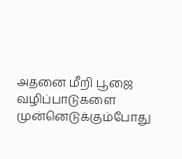அதனை மீறி பூஜை வழிப்பாடுகளை முன்னெடுக்கும்போது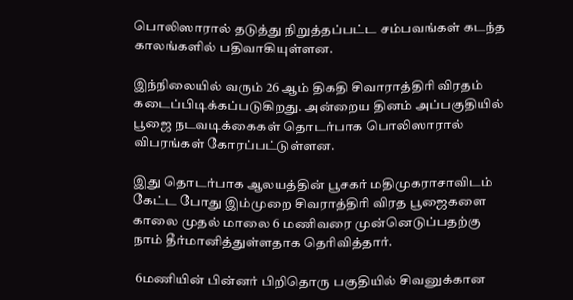பொலிஸாரால் தடுத்து நிறுத்தப்பட்ட சம்பவங்கள் கடந்த காலங்களில் பதிவாகியுள்ளன.

இந்நிலையில் வரும் 26 ஆம் திகதி சிவாராத்திரி விரதம் கடைப்பிடிக்கப்படுகிறது. அன்றைய தினம் அப்பகுதியில் பூஜை நடவடிக்கைகள் தொடர்பாக பொலிஸாரால் விபரங்கள் கோரப்பட்டுள்ளன.

இது தொடர்பாக ஆலயத்தின் பூசகர் மதிமுகராசாவிடம் கேட்ட போது இம்முறை சிவராத்திரி விரத பூஜைகளை காலை முதல் மாலை 6 மணிவரை முன்னெடுப்பதற்கு நாம் தீர்மானித்துள்ளதாக தெரிவித்தார்.

 6மணியின் பின்னர் பிறிதொரு பகுதியில் சிவனுக்கான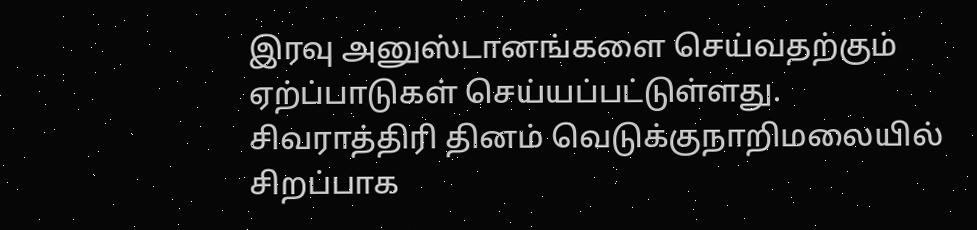இரவு அனுஸ்டானங்களை செய்வதற்கும் ஏற்ப்பாடுகள் செய்யப்பட்டுள்ளது. சிவராத்திரி தினம் வெடுக்குநாறிமலையில் சிறப்பாக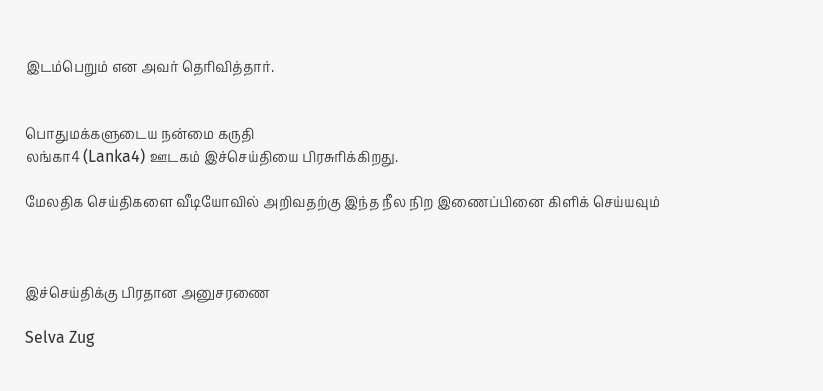இடம்பெறும் என அவர் தெரிவித்தார்.


பொதுமக்களுடைய நன்மை கருதி
லங்கா4 (Lanka4) ஊடகம் இச்செய்தியை பிரசுரிக்கிறது.

மேலதிக செய்திகளை வீடியோவில் அறிவதற்கு இந்த நீல நிற இணைப்பினை கிளிக் செய்யவும்



இச்செய்திக்கு பிரதான அனுசரணை

Selva Zug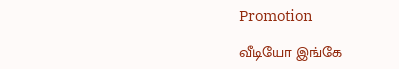Promotion

வீடியோ இங்கே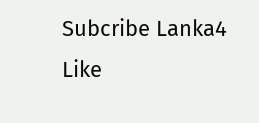Subcribe Lanka4
Like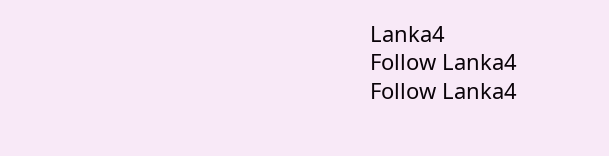Lanka4
Follow Lanka4
Follow Lanka4